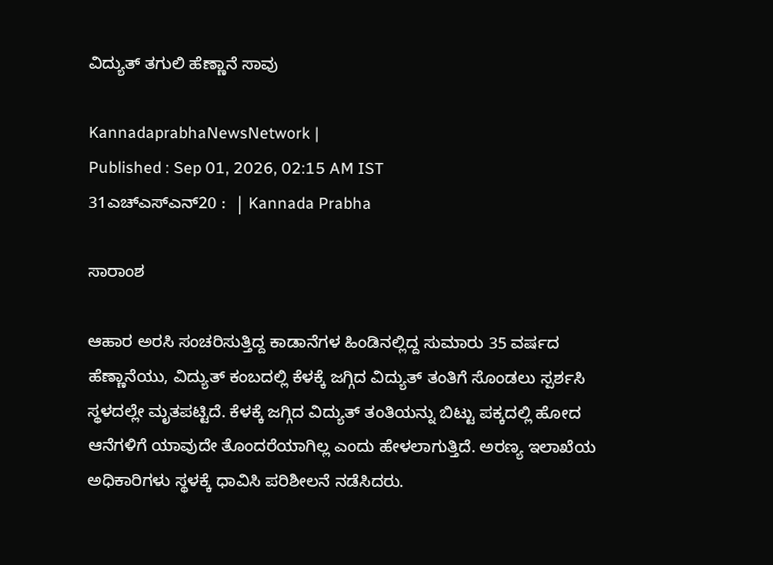ವಿದ್ಯುತ್‌ ತಗುಲಿ ಹೆಣ್ಣಾನೆ ಸಾವು

KannadaprabhaNewsNetwork |
Published : Sep 01, 2026, 02:15 AM IST
31ಎಚ್ಎಸ್ಎನ್20 :  | Kannada Prabha

ಸಾರಾಂಶ

ಆಹಾರ ಅರಸಿ ಸಂಚರಿಸುತ್ತಿದ್ದ ಕಾಡಾನೆಗಳ ಹಿಂಡಿನಲ್ಲಿದ್ದ ಸುಮಾರು 35 ವರ್ಷದ ಹೆಣ್ಣಾನೆಯು, ವಿದ್ಯುತ್ ಕಂಬದಲ್ಲಿ ಕೆಳಕ್ಕೆ ಜಗ್ಗಿದ ವಿದ್ಯುತ್ ತಂತಿಗೆ ಸೊಂಡಲು ಸ್ಪರ್ಶಸಿ ಸ್ಥಳದಲ್ಲೇ ಮೃತಪಟ್ಟಿದೆ. ಕೆಳಕ್ಕೆ ಜಗ್ಗಿದ ವಿದ್ಯುತ್ ತಂತಿಯನ್ನು ಬಿಟ್ಟು ಪಕ್ಕದಲ್ಲಿ ಹೋದ ಆನೆಗಳಿಗೆ ಯಾವುದೇ ತೊಂದರೆಯಾಗಿಲ್ಲ ಎಂದು ಹೇಳಲಾಗುತ್ತಿದೆ. ಅರಣ್ಯ ಇಲಾಖೆಯ ಅಧಿಕಾರಿಗಳು ಸ್ಥಳಕ್ಕೆ ಧಾವಿಸಿ ಪರಿಶೀಲನೆ ನಡೆಸಿದರು.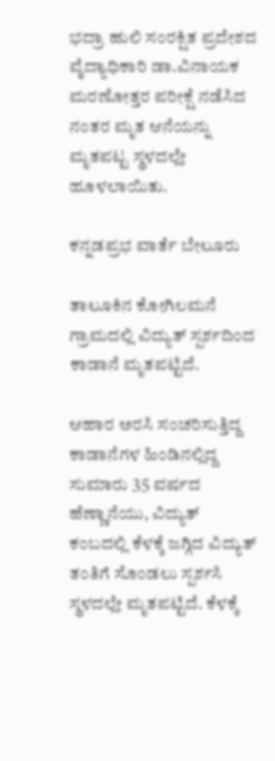ಭದ್ರಾ ಹುಲಿ ಸಂರಕ್ಷಿತ ಪ್ರದೇಶದ ವೈದ್ಯಾಧಿಕಾರಿ ಡಾ.ವಿನಾಯಕ ಮರಣೋತ್ತರ ಪರೀಕ್ಷೆ ನಡೆಸಿದ ನಂತರ ಮೃತ ಆನೆಯನ್ನು ಮೃತಪಟ್ಟ ಸ್ಥಳದಲ್ಲೇ ಹೂಳಲಾಯಿತು.

ಕನ್ನಡಪ್ರಭ ವಾರ್ತೆ ಬೇಲೂರು

ತಾಲೂಕಿನ ಕೋಗಿಲಮನೆ ಗ್ರಾಮದಲ್ಲಿ ವಿದ್ಯುತ್ ಸ್ಪರ್ಶದಿಂದ ಕಾಡಾನೆ ಮೃತಪಟ್ಟಿದೆ.

ಆಹಾರ ಅರಸಿ ಸಂಚರಿಸುತ್ತಿದ್ದ ಕಾಡಾನೆಗಳ ಹಿಂಡಿನಲ್ಲಿದ್ದ ಸುಮಾರು 35 ವರ್ಷದ ಹೆಣ್ಣಾನೆಯು, ವಿದ್ಯುತ್ ಕಂಬದಲ್ಲಿ ಕೆಳಕ್ಕೆ ಜಗ್ಗಿದ ವಿದ್ಯುತ್ ತಂತಿಗೆ ಸೊಂಡಲು ಸ್ಪರ್ಶಸಿ ಸ್ಥಳದಲ್ಲೇ ಮೃತಪಟ್ಟಿದೆ. ಕೆಳಕ್ಕೆ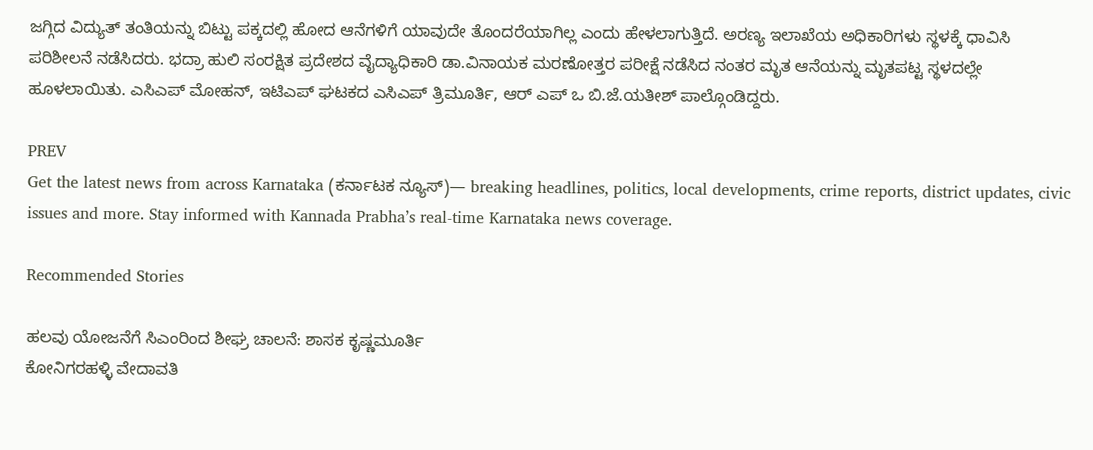ಜಗ್ಗಿದ ವಿದ್ಯುತ್ ತಂತಿಯನ್ನು ಬಿಟ್ಟು ಪಕ್ಕದಲ್ಲಿ ಹೋದ ಆನೆಗಳಿಗೆ ಯಾವುದೇ ತೊಂದರೆಯಾಗಿಲ್ಲ ಎಂದು ಹೇಳಲಾಗುತ್ತಿದೆ. ಅರಣ್ಯ ಇಲಾಖೆಯ ಅಧಿಕಾರಿಗಳು ಸ್ಥಳಕ್ಕೆ ಧಾವಿಸಿ ಪರಿಶೀಲನೆ ನಡೆಸಿದರು. ಭದ್ರಾ ಹುಲಿ ಸಂರಕ್ಷಿತ ಪ್ರದೇಶದ ವೈದ್ಯಾಧಿಕಾರಿ ಡಾ.ವಿನಾಯಕ ಮರಣೋತ್ತರ ಪರೀಕ್ಷೆ ನಡೆಸಿದ ನಂತರ ಮೃತ ಆನೆಯನ್ನು ಮೃತಪಟ್ಟ ಸ್ಥಳದಲ್ಲೇ ಹೂಳಲಾಯಿತು. ಎಸಿಎಪ್ ಮೋಹನ್, ಇಟಿಎಪ್ ಘಟಕದ ಎಸಿಎಪ್ ತ್ರಿಮೂರ್ತಿ, ಆರ್ ಎಪ್ ಒ ಬಿ.ಜೆ.ಯತೀಶ್ ಪಾಲ್ಗೊಂಡಿದ್ದರು.

PREV
Get the latest news from across Karnataka (ಕರ್ನಾಟಕ ನ್ಯೂಸ್)— breaking headlines, politics, local developments, crime reports, district updates, civic issues and more. Stay informed with Kannada Prabha’s real‑time Karnataka news coverage.

Recommended Stories

ಹಲವು ಯೋಜನೆಗೆ ಸಿಎಂರಿಂದ ಶೀಘ್ರ ಚಾಲನೆ: ಶಾಸಕ ಕೃಷ್ಣಮೂರ್ತಿ
ಕೋನಿಗರಹಳ್ಳಿ ವೇದಾವತಿ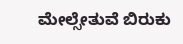ಮೇಲ್ಸೇತುವೆ ಬಿರುಕು